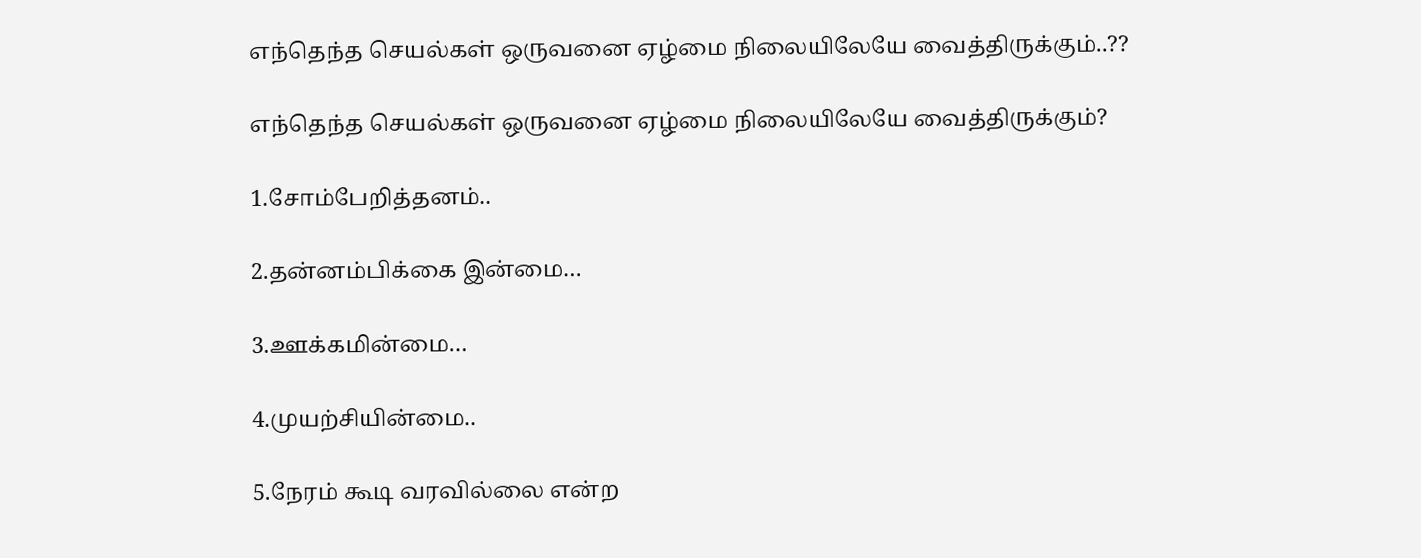எந்தெந்த செயல்கள் ஒருவனை ஏழ்மை நிலையிலேயே வைத்திருக்கும்..??

எந்தெந்த செயல்கள் ஒருவனை ஏழ்மை நிலையிலேயே வைத்திருக்கும்?

1.சோம்பேறித்தனம்..

2.தன்னம்பிக்கை இன்மை…

3.ஊக்கமின்மை…

4.முயற்சியின்மை..

5.நேரம் கூடி வரவில்லை என்ற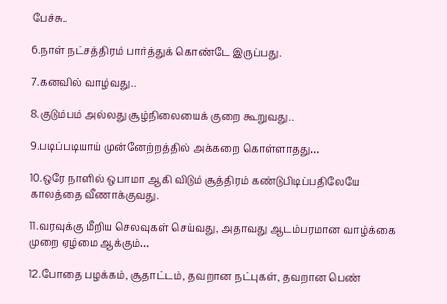பேச்சு..

6.நாள் நட்சத்திரம் பார்த்துக் கொண்டே இருப்பது.

7.கனவில் வாழ்வது..

8.குடும்பம் அல்லது சூழ்நிலையைக் குறை கூறுவது..

9.படிப்படியாய் முன்னேற்றத்தில் அக்கறை கொள்ளாதது…

10.ஒரே நாளில் ஒபாமா ஆகி விடும் சூத்திரம் கண்டுபிடிப்பதிலேயே காலத்தை வீணாக்குவது.

11.வரவுக்கு மீறிய செலவுகள் செய்வது, அதாவது ஆடம்பரமான வாழ்க்கை முறை ஏழ்மை ஆக்கும்…

12.போதை பழக்கம், சூதாட்டம், தவறான நட்புகள், தவறான பெண்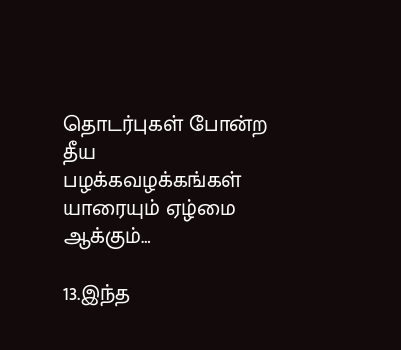தொடர்புகள் போன்ற தீய பழக்கவழக்கங்கள்
யாரையும் ஏழ்மை ஆக்கும்…

13.இந்த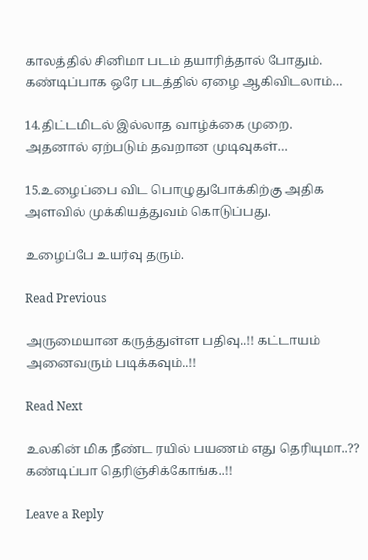காலத்தில் சினிமா படம் தயாரித்தால் போதும். கண்டிப்பாக ஒரே படத்தில் ஏழை ஆகிவிடலாம்…

14.திட்டமிடல் இல்லாத வாழ்க்கை முறை.
அதனால் ஏற்படும் தவறான முடிவுகள்…

15.உழைப்பை விட பொழுதுபோக்கிற்கு அதிக அளவில் முக்கியத்துவம் கொடுப்பது.

உழைப்பே உயர்வு தரும்.

Read Previous

அருமையான கருத்துள்ள பதிவு..!! கட்டாயம் அனைவரும் படிக்கவும்..!!

Read Next

உலகின் மிக நீண்ட ரயில் பயணம் எது தெரியுமா..?? கண்டிப்பா தெரிஞ்சிக்கோங்க..!!

Leave a Reply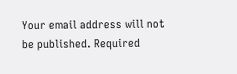Your email address will not be published. Required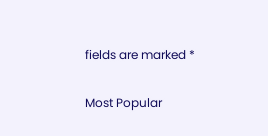fields are marked *

Most Popular